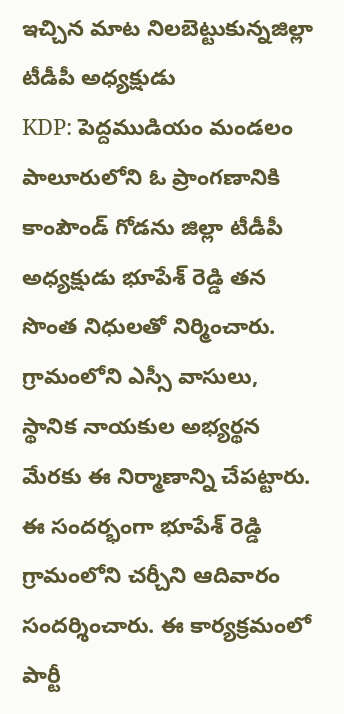ఇచ్చిన మాట నిలబెట్టుకున్నజిల్లా టీడీపీ అధ్యక్షుడు
KDP: పెద్దముడియం మండలం పాలూరులోని ఓ ప్రాంగణానికి కాంపౌండ్ గోడను జిల్లా టీడీపీ అధ్యక్షుడు భూపేశ్ రెడ్డి తన సొంత నిధులతో నిర్మించారు. గ్రామంలోని ఎస్సీ వాసులు, స్థానిక నాయకుల అభ్యర్థన మేరకు ఈ నిర్మాణాన్ని చేపట్టారు. ఈ సందర్భంగా భూపేశ్ రెడ్డి గ్రామంలోని చర్చీని ఆదివారం సందర్శించారు. ఈ కార్యక్రమంలో పార్టీ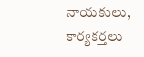నాయకులు, కార్యకర్తలు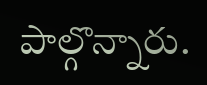పాల్గొన్నారు.